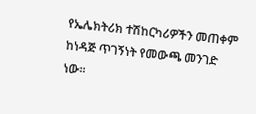የኤሌክትሪክ ተሽከርካሪዎችን መጠቀም ከነዳጅ ጥገኝነት የመውጫ መንገድ ነው።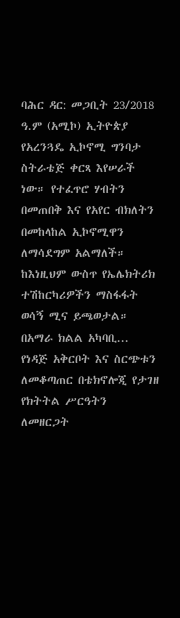ባሕር ዳር: መጋቢት 23/2018 ዓ.ም (አሚኮ) ኢትዮጵያ የአረንጓዴ ኢኮኖሚ ግንባታ ስትራቴጅ ቀርጻ እየሠራች ነው። የተፈጥሮ ሃብትን በመጠበቅ እና የአየር ብክለትን በመከላከል ኢኮኖሚዋን ለማሳደግም አልማለች። ከእነዚህም ውስጥ የኤሌክትሪክ ተሽከርካሪዎችን ማስፋፋት ወሳኝ ሚና ይጫወታል።
በአማራ ክልል አካባቢ...
የነዳጅ አቅርቦት እና ስርጭቱን ለመቆጣጠር በቴክኖሎጂ የታገዘ የክትትል ሥርዓትን ለመዘርጋት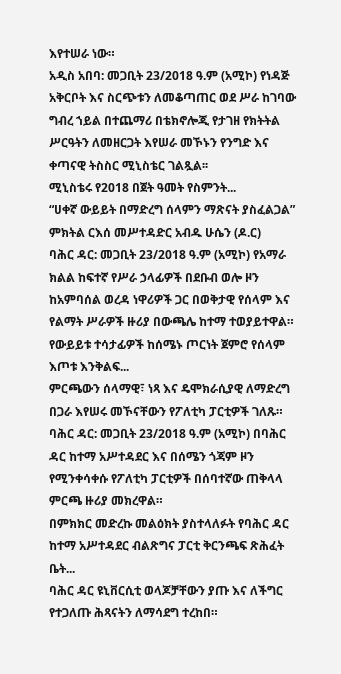እየተሠራ ነው።
አዲስ አበባ: መጋቢት 23/2018 ዓ.ም (አሚኮ) የነዳጅ አቅርቦት እና ስርጭቱን ለመቆጣጠር ወደ ሥራ ከገባው ግብረ ኀይል በተጨማሪ በቴክኖሎጂ የታገዘ የክትትል ሥርዓትን ለመዘርጋት እየሠራ መኾኑን የንግድ እና ቀጣናዊ ትስስር ሚኒስቴር ገልጿል፡፡
ሚኒስቴሩ የ2018 በጀት ዓመት የስምንት...
“ሀቀኛ ውይይት በማድረግ ሰላምን ማጽናት ያስፈልጋል” ምክትል ርእሰ መሥተዳድር አብዱ ሁሴን (ዶ.ር)
ባሕር ዳር: መጋቢት 23/2018 ዓ.ም (አሚኮ) የአማራ ክልል ከፍተኛ የሥራ ኃላፊዎች በደቡብ ወሎ ዞን ከአምባሰል ወረዳ ነዋሪዎች ጋር በወቅታዊ የሰላም እና የልማት ሥራዎች ዙሪያ በውጫሌ ከተማ ተወያይተዋል።
የውይይቱ ተሳታፊዎች ከሰሜኑ ጦርነት ጀምሮ የሰላም እጦቱ እንቅልፍ...
ምርጫውን ሰላማዊ፣ ነጻ እና ዴሞክራሲያዊ ለማድረግ በጋራ እየሠሩ መኾናቸውን የፖለቲካ ፓርቲዎች ገለጹ።
ባሕር ዳር: መጋቢት 23/2018 ዓ.ም (አሚኮ) በባሕር ዳር ከተማ አሥተዳደር እና በሰሜን ጎጃም ዞን የሚንቀሳቀሱ የፖለቲካ ፓርቲዎች በሰባተኛው ጠቅላላ ምርጫ ዙሪያ መክረዋል።
በምክክር መድረኩ መልዕክት ያስተላለፉት የባሕር ዳር ከተማ አሥተዳደር ብልጽግና ፓርቲ ቅርንጫፍ ጽሕፈት ቤት...
ባሕር ዳር ዩኒቨርሲቲ ወላጆቻቸውን ያጡ እና ለችግር የተጋለጡ ሕጻናትን ለማሳደግ ተረከበ።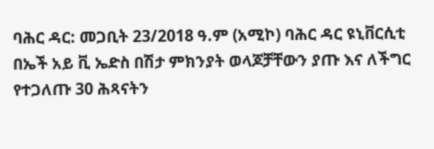ባሕር ዳር: መጋቢት 23/2018 ዓ.ም (አሚኮ) ባሕር ዳር ዩኒቨርሲቲ በኤች አይ ቪ ኤድስ በሽታ ምክንያት ወላጆቻቸውን ያጡ እና ለችግር የተጋለጡ 30 ሕጻናትን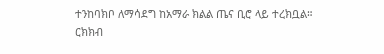ተንከባክቦ ለማሳደግ ከአማራ ክልል ጤና ቢሮ ላይ ተረክቧል።
ርክክብ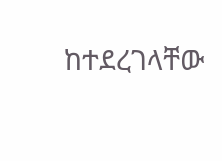ከተደረገላቸው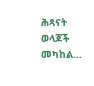ሕጻናት ወላጆች መካከል...